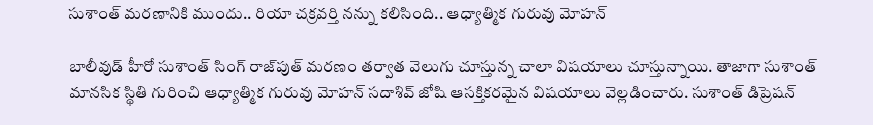సుశాంత్ మరణానికి ముందు.. రియా చక్రవర్తి నన్ను కలిసింది.. ఆధ్యాత్మిక గురువు మోహన్

బాలీవుడ్ హీరో సుశాంత్ సింగ్ రాజ్‌పుత్ మరణం తర్వాత వెలుగు చూస్తున్న చాలా విషయాలు చూస్తున్నాయి. తాజాగా సుశాంత్ మానసిక స్థితి గురించి ఆధ్యాత్మిక గురువు మోహన్ సదాశివ్ జోషి ఆసక్తికరమైన విషయాలు వెల్లడించారు. సుశాంత్ డిప్రెషన్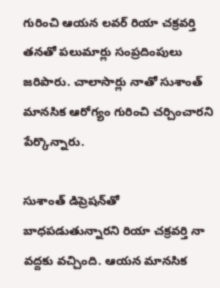గురించి ఆయన లవర్ రియా చక్రవర్తి తనతో పలుమార్లు సంప్రదింపులు జరిపారు. చాలాసార్లు నాతో సుశాంత్ మానసిక ఆరోగ్యం గురించి చర్చించారని పేర్కొన్నారు.

సుశాంత్ డిప్రెషన్‌తో బాధపడుతున్నారని రియా చక్రవర్తి నా వద్దకు వచ్చింది. ఆయన మానసిక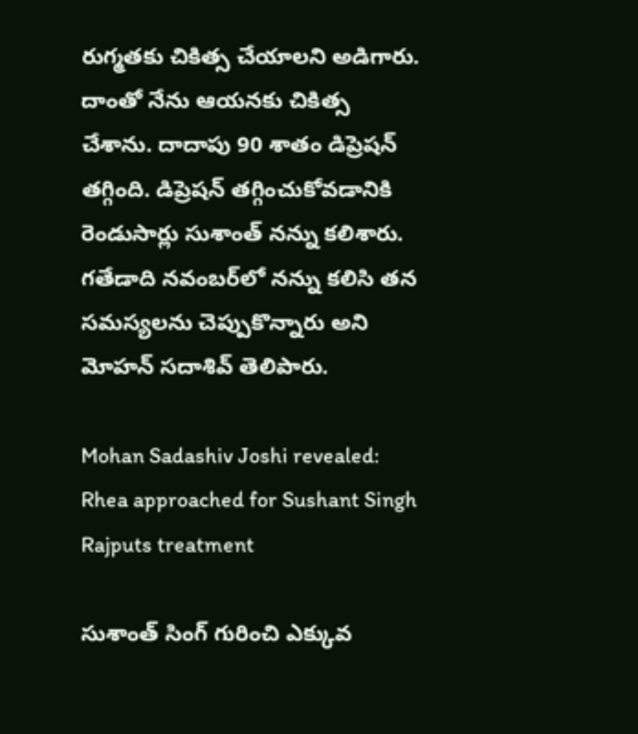రుగ్మతకు చికిత్స చేయాలని అడిగారు. దాంతో నేను ఆయనకు చికిత్స చేశాను. దాదాపు 90 శాతం డిప్రెషన్ తగ్గింది. డిప్రెషన్‌ తగ్గించుకోవడానికి రెండుసార్లు సుశాంత్ నన్ను కలిశారు. గతేడాది నవంబర్‌లో నన్ను కలిసి తన సమస్యలను చెప్పుకొన్నారు అని మోహన్ సదాశివ్ తెలిపారు.

Mohan Sadashiv Joshi revealed: Rhea approached for Sushant Singh Rajputs treatment

సుశాంత్ సింగ్ గురించి ఎక్కువ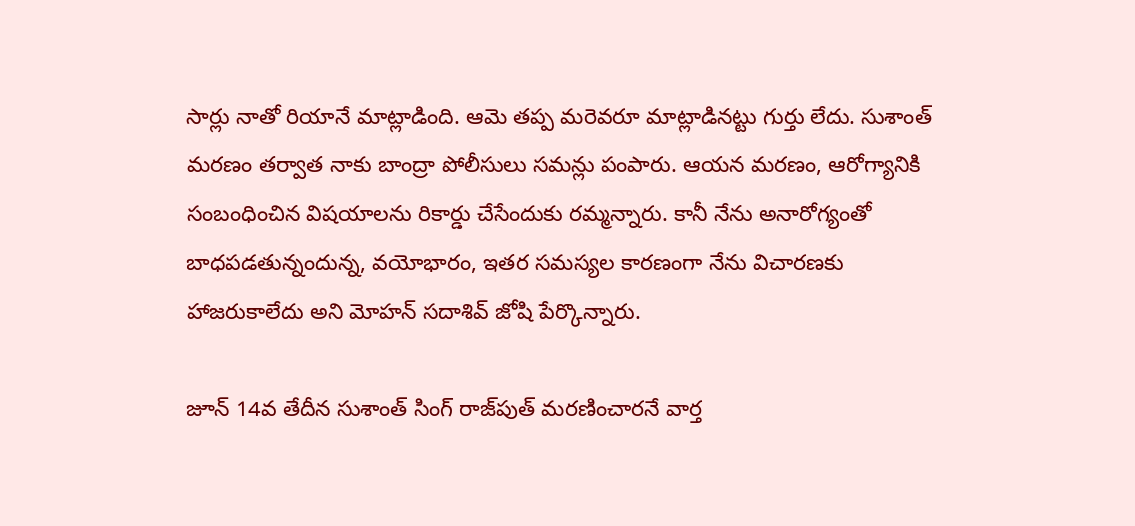సార్లు నాతో రియానే మాట్లాడింది. ఆమె తప్ప మరెవరూ మాట్లాడినట్టు గుర్తు లేదు. సుశాంత్ మరణం తర్వాత నాకు బాంద్రా పోలీసులు సమన్లు పంపారు. ఆయన మరణం, ఆరోగ్యానికి సంబంధించిన విషయాలను రికార్డు చేసేందుకు రమ్మన్నారు. కానీ నేను అనారోగ్యంతో బాధపడతున్నందున్న, వయోభారం, ఇతర సమస్యల కారణంగా నేను విచారణకు హాజరుకాలేదు అని మోహన్ సదాశివ్ జోషి పేర్కొన్నారు.

జూన్ 14వ తేదీన సుశాంత్ సింగ్ రాజ్‌పుత్ మరణించారనే వార్త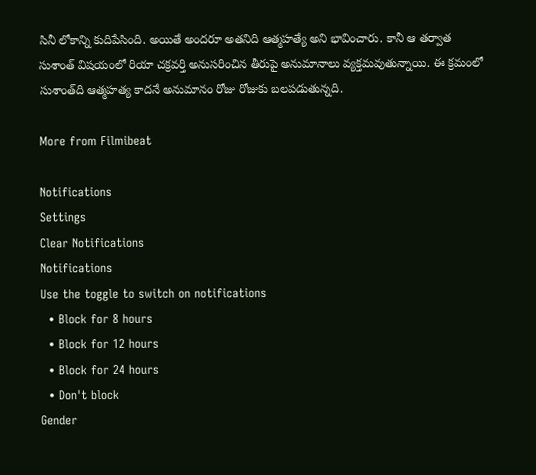సినీ లోకాన్ని కుదిపేసింది. అయితే అందరూ అతనిది ఆత్మహత్యే అని భావించారు. కానీ ఆ తర్వాత సుశాంత్ విషయంలో రియా చక్రవర్తి అనుసరించిన తీరుపై అనుమానాలు వ్యక్తమవుతున్నాయి. ఈ క్రమంలో సుశాంత్‌ది ఆత్మహత్య కాదనే అనుమానం రోజు రోజుకు బలపడుతున్నది.

More from Filmibeat

Notifications
Settings
Clear Notifications
Notifications
Use the toggle to switch on notifications
  • Block for 8 hours
  • Block for 12 hours
  • Block for 24 hours
  • Don't block
Gender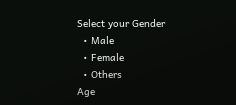Select your Gender
  • Male
  • Female
  • Others
Age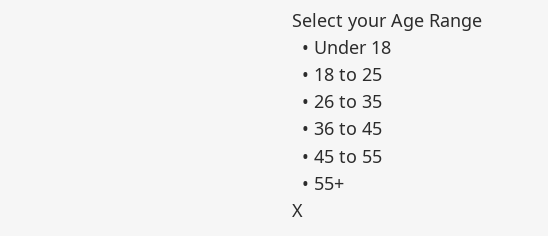Select your Age Range
  • Under 18
  • 18 to 25
  • 26 to 35
  • 36 to 45
  • 45 to 55
  • 55+
X